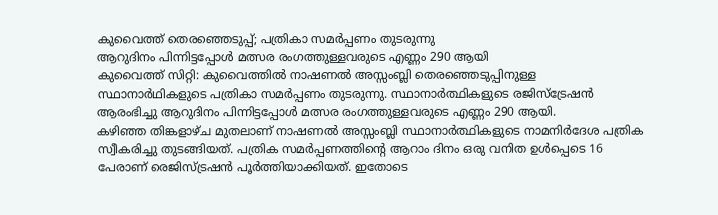കുവൈത്ത് തെരഞ്ഞെടുപ്പ്; പത്രികാ സമർപ്പണം തുടരുന്നു
ആറുദിനം പിന്നിട്ടപ്പോൾ മത്സര രംഗത്തുള്ളവരുടെ എണ്ണം 290 ആയി
കുവൈത്ത് സിറ്റി: കുവൈത്തിൽ നാഷണൽ അസ്സംബ്ലി തെരഞ്ഞെടുപ്പിനുള്ള സ്ഥാനാർഥികളുടെ പത്രികാ സമർപ്പണം തുടരുന്നു. സ്ഥാനാർത്ഥികളുടെ രജിസ്ട്രേഷൻ ആരംഭിച്ചു ആറുദിനം പിന്നിട്ടപ്പോൾ മത്സര രംഗത്തുള്ളവരുടെ എണ്ണം 290 ആയി.
കഴിഞ്ഞ തിങ്കളാഴ്ച മുതലാണ് നാഷണൽ അസ്സംബ്ലി സ്ഥാനാർത്ഥികളുടെ നാമനിർദേശ പത്രിക സ്വീകരിച്ചു തുടങ്ങിയത്. പത്രിക സമർപ്പണത്തിന്റെ ആറാം ദിനം ഒരു വനിത ഉൾപ്പെടെ 16 പേരാണ് രെജിസ്ട്രഷൻ പൂർത്തിയാക്കിയത്. ഇതോടെ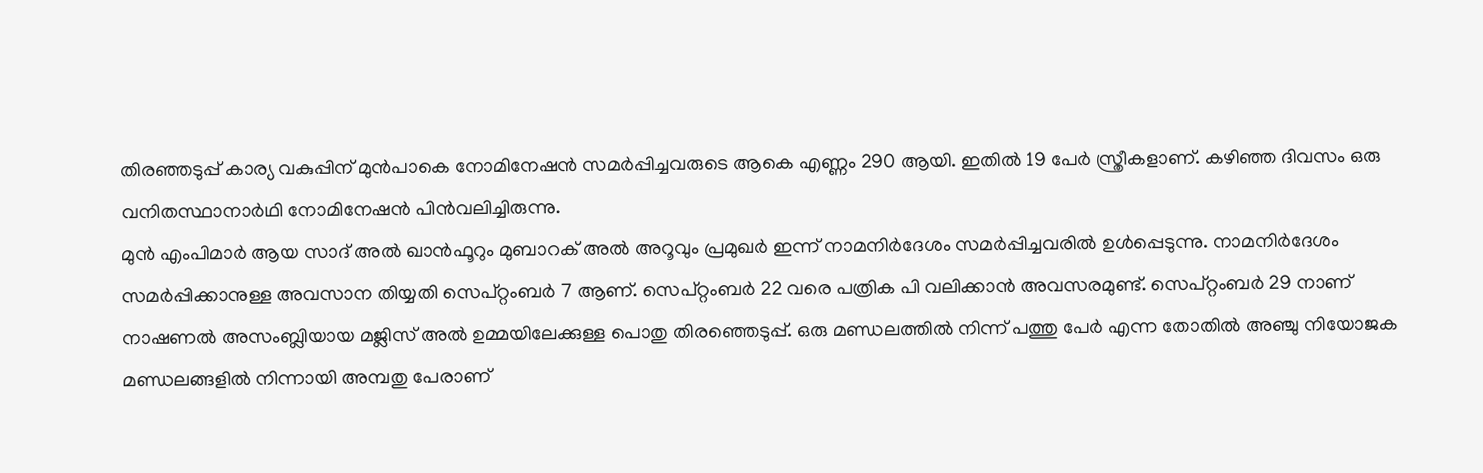തിരഞ്ഞടുപ്പ് കാര്യ വകുപ്പിന് മുൻപാകെ നോമിനേഷൻ സമർപ്പിച്ചവരുടെ ആകെ എണ്ണം 290 ആയി. ഇതിൽ 19 പേർ സ്ത്രീകളാണ്. കഴിഞ്ഞ ദിവസം ഒരു വനിതസ്ഥാനാർഥി നോമിനേഷൻ പിൻവലിച്ചിരുന്നു.
മുൻ എംപിമാർ ആയ സാദ് അൽ ഖാൻഫൂറും മുബാറക് അൽ അറൂവും പ്രമുഖർ ഇന്ന് നാമനിർദേശം സമർപ്പിച്ചവരിൽ ഉൾപ്പെടുന്നു. നാമനിർദേശം സമർപ്പിക്കാനുള്ള അവസാന തിയ്യതി സെപ്റ്റംബർ 7 ആണ്. സെപ്റ്റംബർ 22 വരെ പത്രിക പി വലിക്കാൻ അവസരമുണ്ട്. സെപ്റ്റംബർ 29 നാണ് നാഷണൽ അസംബ്ലിയായ മജ്ലിസ് അൽ ഉമ്മയിലേക്കുള്ള പൊതു തിരഞ്ഞെടുപ്പ്. ഒരു മണ്ഡലത്തിൽ നിന്ന് പത്തു പേർ എന്ന തോതിൽ അഞ്ചു നിയോജക മണ്ഡലങ്ങളിൽ നിന്നായി അമ്പതു പേരാണ്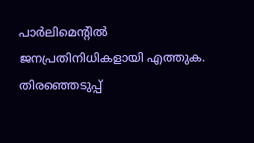പാർലിമെന്റിൽ ജനപ്രതിനിധികളായി എത്തുക. തിരഞ്ഞെടുപ്പ്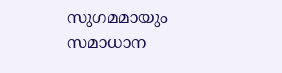സുഗമമായും സമാധാന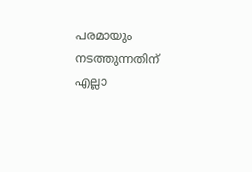പരമായും നടത്തുന്നതിന് എല്ലാ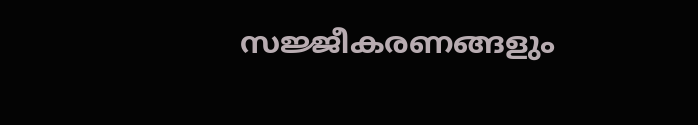സജ്ജീകരണങ്ങളും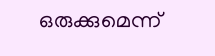ഒരുക്കുമെന്ന്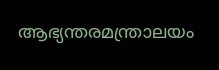ആഭ്യന്തരമന്ത്രാലയം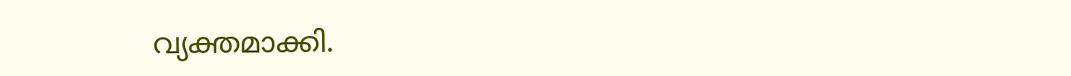വ്യക്തമാക്കി.